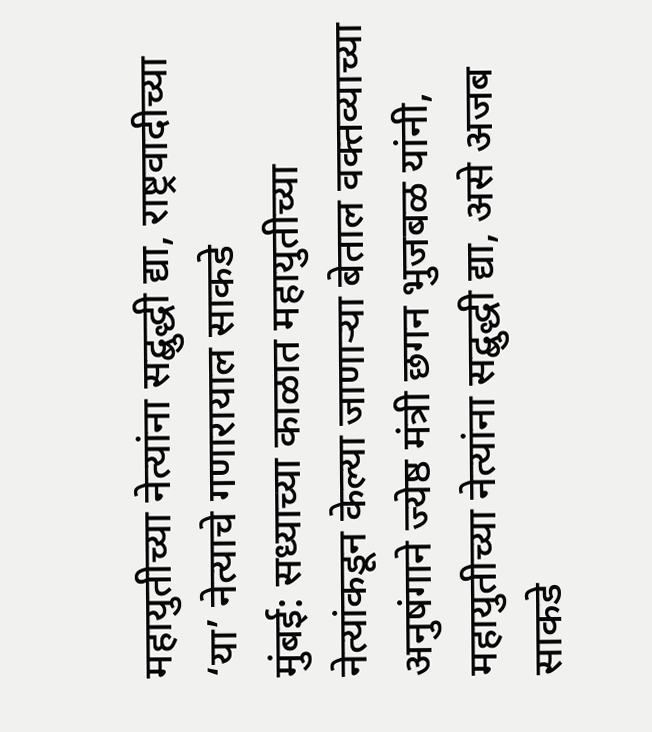महायुतीच्या नेत्यांना सद्बुद्धी द्या, राष्ट्रवादीच्या ‘या’ नेत्याचे गणारायाल साकडे
मुंबई: सध्याच्या काळात महायुतीच्या नेत्यांकडून केल्या जाणाऱ्या बेताल वक्तव्याच्या अनुषंगाने ज्येष्ठ मंत्री छगन भुजबळ यांनी, महायुतीच्या नेत्यांना सद्बुद्धी द्या, असे अजब साकडे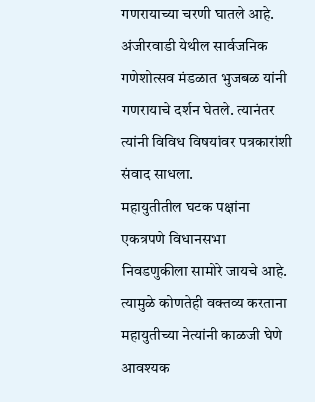गणरायाच्या चरणी घातले आहे.
अंजीरवाडी येथील सार्वजनिक गणेशोत्सव मंडळात भुजबळ यांनी गणरायाचे दर्शन घेतले. त्यानंतर त्यांनी विविध विषयांवर पत्रकारांशी संवाद साधला.
महायुतीतील घटक पक्षांना एकत्रपणे विधानसभा निवडणुकीला सामोरे जायचे आहे. त्यामुळे कोणतेही वक्तव्य करताना महायुतीच्या नेत्यांनी काळजी घेणे आवश्यक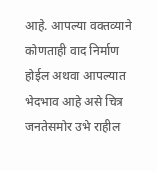आहे. आपल्या वक्तव्याने कोणताही वाद निर्माण होईल अथवा आपल्यात भेदभाव आहे असे चित्र जनतेसमोर उभे राहील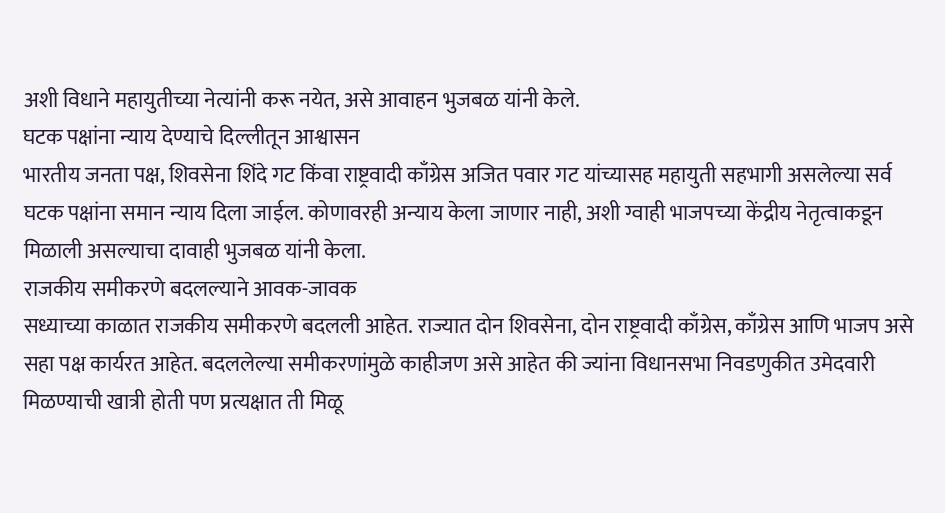अशी विधाने महायुतीच्या नेत्यांनी करू नयेत, असे आवाहन भुजबळ यांनी केले.
घटक पक्षांना न्याय देण्याचे दिल्लीतून आश्वासन
भारतीय जनता पक्ष, शिवसेना शिंदे गट किंवा राष्ट्रवादी काँग्रेस अजित पवार गट यांच्यासह महायुती सहभागी असलेल्या सर्व घटक पक्षांना समान न्याय दिला जाईल. कोणावरही अन्याय केला जाणार नाही, अशी ग्वाही भाजपच्या केंद्रीय नेतृत्वाकडून मिळाली असल्याचा दावाही भुजबळ यांनी केला.
राजकीय समीकरणे बदलल्याने आवक-जावक
सध्याच्या काळात राजकीय समीकरणे बदलली आहेत. राज्यात दोन शिवसेना, दोन राष्ट्रवादी काँग्रेस, काँग्रेस आणि भाजप असे सहा पक्ष कार्यरत आहेत. बदललेल्या समीकरणांमुळे काहीजण असे आहेत की ज्यांना विधानसभा निवडणुकीत उमेदवारी मिळण्याची खात्री होती पण प्रत्यक्षात ती मिळू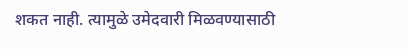शकत नाही. त्यामुळे उमेदवारी मिळवण्यासाठी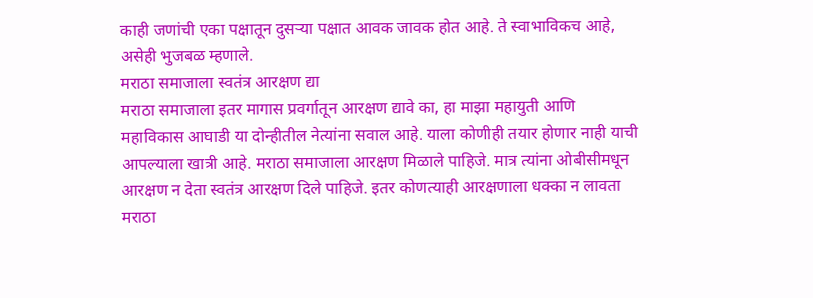काही जणांची एका पक्षातून दुसऱ्या पक्षात आवक जावक होत आहे. ते स्वाभाविकच आहे, असेही भुजबळ म्हणाले.
मराठा समाजाला स्वतंत्र आरक्षण द्या
मराठा समाजाला इतर मागास प्रवर्गातून आरक्षण द्यावे का, हा माझा महायुती आणि महाविकास आघाडी या दोन्हीतील नेत्यांना सवाल आहे. याला कोणीही तयार होणार नाही याची आपल्याला खात्री आहे. मराठा समाजाला आरक्षण मिळाले पाहिजे. मात्र त्यांना ओबीसीमधून आरक्षण न देता स्वतंत्र आरक्षण दिले पाहिजे. इतर कोणत्याही आरक्षणाला धक्का न लावता मराठा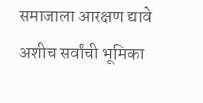समाजाला आरक्षण द्यावे अशीच सर्वांची भूमिका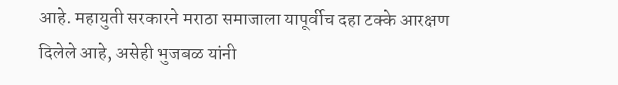आहे. महायुती सरकारने मराठा समाजाला यापूर्वीच दहा टक्के आरक्षण दिलेले आहे, असेही भुजबळ यांनी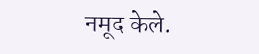नमूद केले.